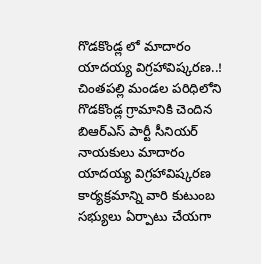గొడకొండ్ల లో మాదారం యాదయ్య విగ్రహావిష్కరణ..!
చింతపల్లి మండల పరిధిలోని గొడకొండ్ల గ్రామానికి చెందిన బిఆర్ఎస్ పార్టీ సీనియర్ నాయకులు మాదారం యాదయ్య విగ్రహావిష్కరణ కార్యక్రమాన్ని వారి కుటుంబ సభ్యులు ఏర్పాటు చేయగా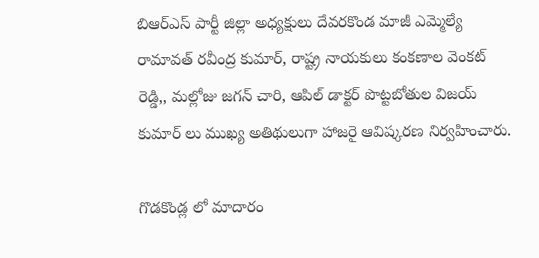బిఆర్ఎస్ పార్టీ జిల్లా అధ్యక్షులు దేవరకొండ మాజీ ఎమ్మెల్యే రామావత్ రవీంద్ర కుమార్, రాష్ట్ర నాయకులు కంకణాల వెంకట్ రెడ్డి,, మల్లోజు జగన్ చారి, ఆపిల్ డాక్టర్ పొట్టబోతుల విజయ్ కుమార్ లు ముఖ్య అతిథులుగా హాజరై ఆవిష్కరణ నిర్వహించారు.

గొడకొండ్ల లో మాదారం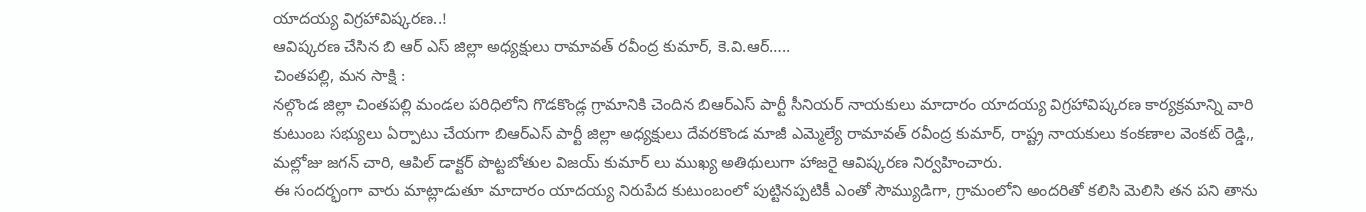యాదయ్య విగ్రహావిష్కరణ..!
ఆవిష్కరణ చేసిన బి ఆర్ ఎస్ జిల్లా అధ్యక్షులు రామావత్ రవీంద్ర కుమార్, కె.వి.ఆర్…..
చింతపల్లి, మన సాక్షి :
నల్గొండ జిల్లా చింతపల్లి మండల పరిధిలోని గొడకొండ్ల గ్రామానికి చెందిన బిఆర్ఎస్ పార్టీ సీనియర్ నాయకులు మాదారం యాదయ్య విగ్రహావిష్కరణ కార్యక్రమాన్ని వారి కుటుంబ సభ్యులు ఏర్పాటు చేయగా బిఆర్ఎస్ పార్టీ జిల్లా అధ్యక్షులు దేవరకొండ మాజీ ఎమ్మెల్యే రామావత్ రవీంద్ర కుమార్, రాష్ట్ర నాయకులు కంకణాల వెంకట్ రెడ్డి,, మల్లోజు జగన్ చారి, ఆపిల్ డాక్టర్ పొట్టబోతుల విజయ్ కుమార్ లు ముఖ్య అతిథులుగా హాజరై ఆవిష్కరణ నిర్వహించారు.
ఈ సందర్భంగా వారు మాట్లాడుతూ మాదారం యాదయ్య నిరుపేద కుటుంబంలో పుట్టినప్పటికీ ఎంతో సౌమ్యుడిగా, గ్రామంలోని అందరితో కలిసి మెలిసి తన పని తాను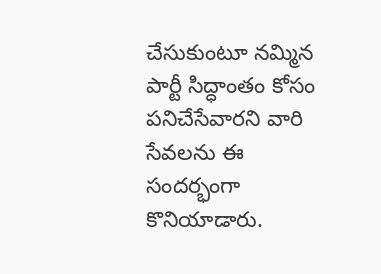చేసుకుంటూ నమ్మిన పార్టీ సిద్ధాంతం కోసం పనిచేసేవారని వారి సేవలను ఈ సందర్భంగా కొనియాడారు.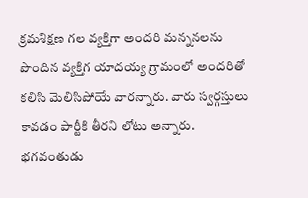క్రమశిక్షణ గల వ్యక్తిగా అందరి మన్ననలను పొందిన వ్యక్తిగ యాదయ్య గ్రామంలో అందరితో కలిసి మెలిసిపోయే వారన్నారు. వారు స్వర్గస్తులు కావడం పార్టీకి తీరని లోటు అన్నారు. భగవంతుడు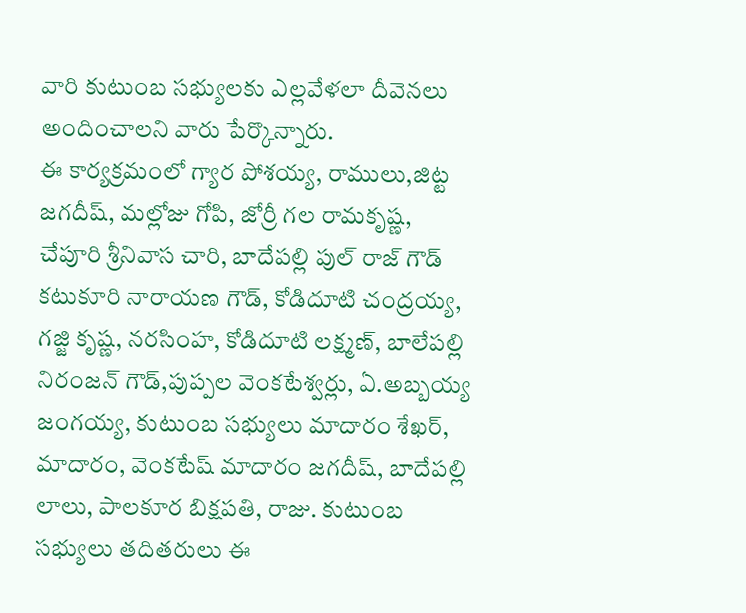వారి కుటుంబ సభ్యులకు ఎల్లవేళలా దీవెనలు అందించాలని వారు పేర్కొన్నారు.
ఈ కార్యక్రమంలో గ్యార పోశయ్య, రాములు,జిట్ట జగదీష్, మల్లోజు గోపి, జోర్రీ గల రామకృష్ణ, చేపూరి శ్రీనివాస చారి, బాదేపల్లి పుల్ రాజ్ గౌడ్ కటుకూరి నారాయణ గౌడ్, కోడిదూటి చంద్రయ్య, గజ్జి కృష్ణ, నరసింహ, కోడిదూటి లక్ష్మణ్, బాలేపల్లి నిరంజన్ గౌడ్,పుప్పల వెంకటేశ్వర్లు, ఏ.అబ్బయ్య జంగయ్య, కుటుంబ సభ్యులు మాదారం శేఖర్, మాదారం, వెంకటేష్ మాదారం జగదీష్, బాదేపల్లి లాలు, పాలకూర బిక్షపతి, రాజు. కుటుంబ సభ్యులు తదితరులు ఈ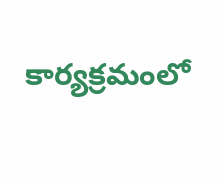కార్యక్రమంలో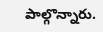పాల్గొన్నారు.